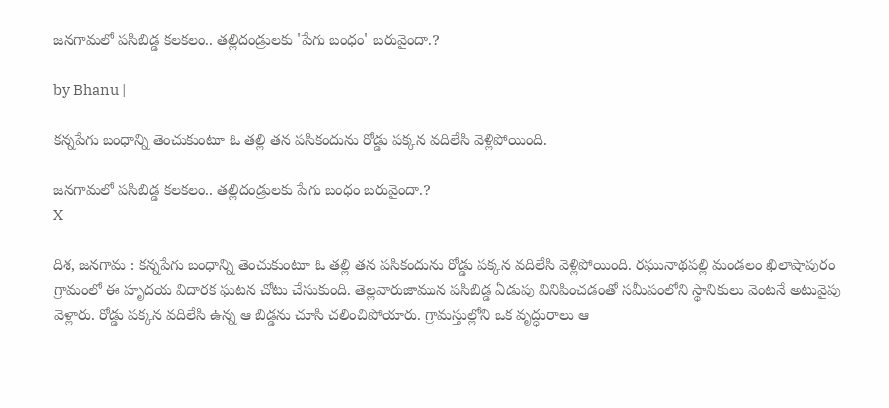జనగామలో పసిబిడ్డ కలకలం.. తల్లిదండ్రులకు 'పేగు బంధం' బరువైందా.?

by Bhanu |

కన్నపేగు బంధాన్ని తెంచుకుంటూ ఓ తల్లి తన పసికందును రోడ్డు పక్కన వదిలేసి వెళ్లిపోయింది.

జనగామలో పసిబిడ్డ కలకలం.. తల్లిదండ్రులకు పేగు బంధం బరువైందా.?
X

దిశ, జనగామ : కన్నపేగు బంధాన్ని తెంచుకుంటూ ఓ తల్లి తన పసికందును రోడ్డు పక్కన వదిలేసి వెళ్లిపోయింది. రఘునాథపల్లి మండలం ఖిలాషాపురం గ్రామంలో ఈ హృదయ విదారక ఘటన చోటు చేసుకుంది. తెల్లవారుజామున పసిబిడ్డ ఏడుపు వినిపించడంతో సమీపంలోని స్థానికులు వెంటనే అటువైపు వెళ్లారు. రోడ్డు పక్కన వదిలేసి ఉన్న ఆ బిడ్డను చూసి చలించిపోయారు. గ్రామస్తుల్లోని ఒక వృద్ధురాలు ఆ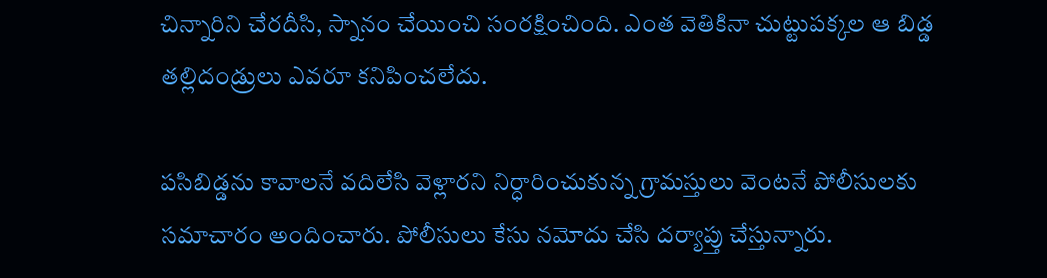చిన్నారిని చేరదీసి, స్నానం చేయించి సంరక్షించింది. ఎంత వెతికినా చుట్టుపక్కల ఆ బిడ్డ తల్లిదండ్రులు ఎవరూ కనిపించలేదు.

పసిబిడ్డను కావాలనే వదిలేసి వెళ్లారని నిర్ధారించుకున్న గ్రామస్తులు వెంటనే పోలీసులకు సమాచారం అందించారు. పోలీసులు కేసు నమోదు చేసి దర్యాప్తు చేస్తున్నారు.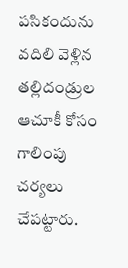పసికందును వదిలి వెళ్లిన తల్లిదండ్రుల ఆచూకీ కోసం గాలింపు చర్యలు చేపట్టారు.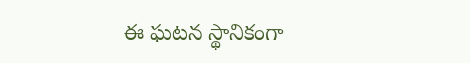ఈ ఘటన స్థానికంగా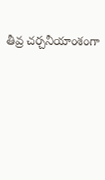తీవ్ర చర్చనీయాంశంగా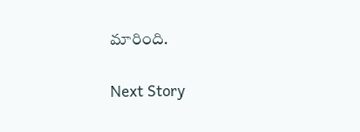మారింది.

Next Story